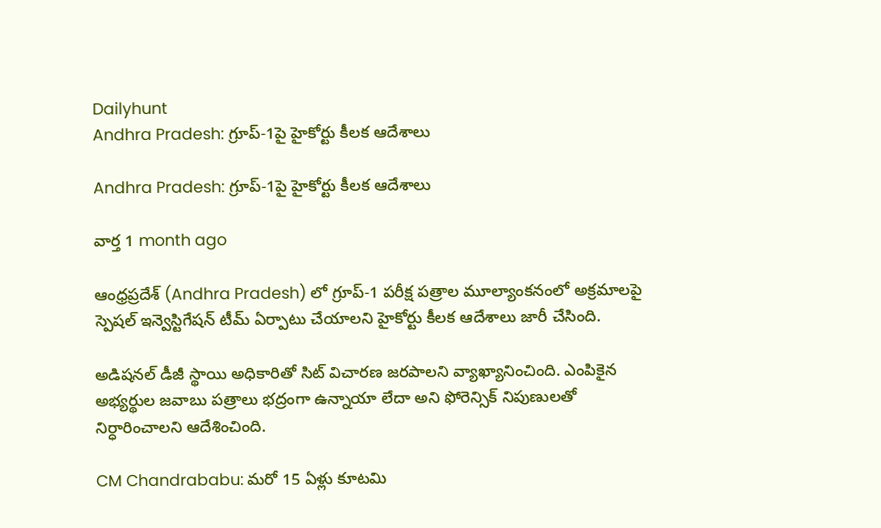Dailyhunt
Andhra Pradesh: గ్రూప్-1పై హైకోర్టు కీలక ఆదేశాలు

Andhra Pradesh: గ్రూప్-1పై హైకోర్టు కీలక ఆదేశాలు

వార్త 1 month ago

ఆంధ్రప్రదేశ్‌ (Andhra Pradesh) లో గ్రూప్-1 పరీక్ష పత్రాల మూల్యాంకనంలో అక్రమాలపై స్పెషల్ ఇన్వెస్టిగేషన్ టీమ్ ఏర్పాటు చేయాలని హైకోర్టు కీలక ఆదేశాలు జారీ చేసింది.

అడిషనల్ డీజీ స్థాయి అధికారితో సిట్ విచారణ జరపాలని వ్యాఖ్యానించింది. ఎంపికైన అభ్యర్థుల జవాబు పత్రాలు భద్రంగా ఉన్నాయా లేదా అని ఫోరెన్సిక్ నిపుణులతో నిర్ధారించాలని ఆదేశించింది.

CM Chandrababu: మరో 15 ఏళ్లు కూటమి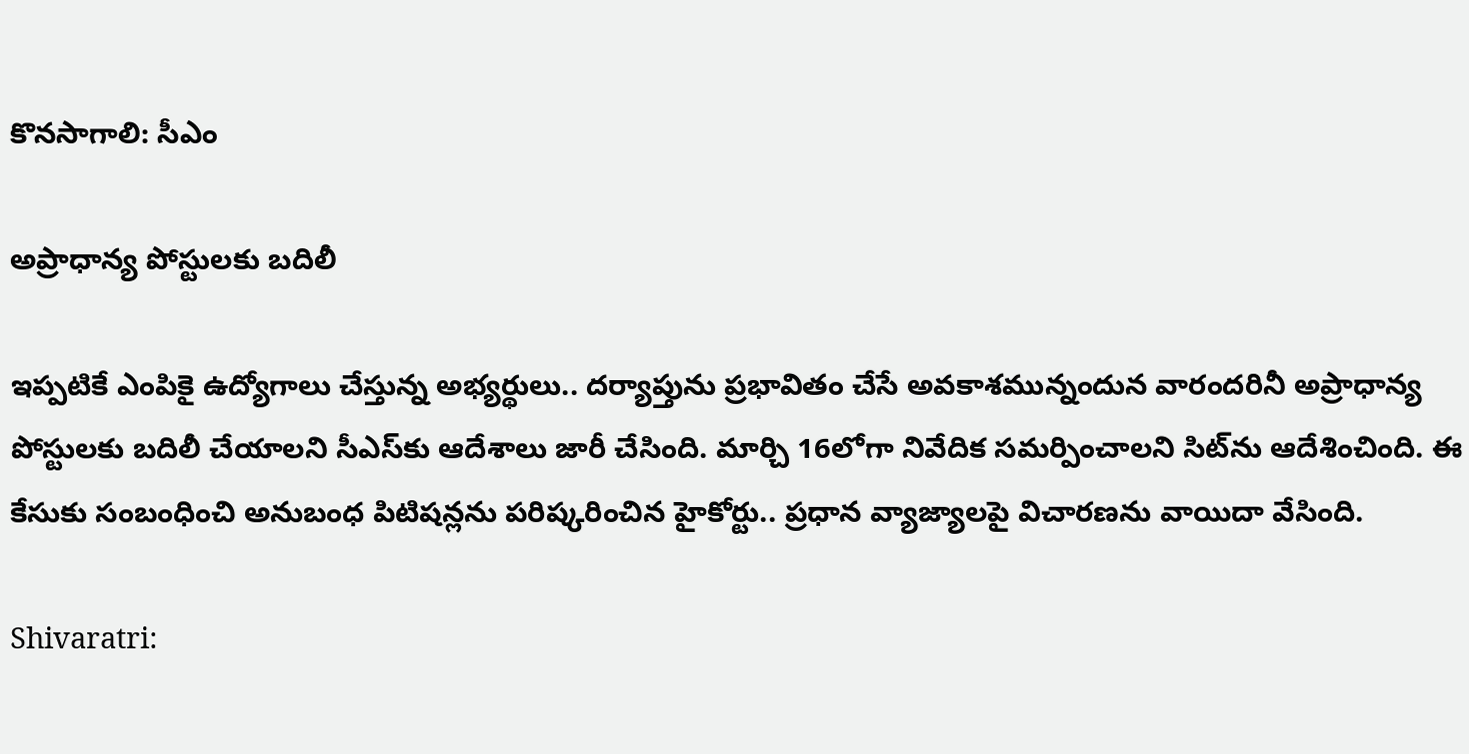కొనసాగాలి: సీఎం

అప్రాధాన్య పోస్టులకు బదిలీ

ఇప్పటికే ఎంపికై ఉద్యోగాలు చేస్తున్న అభ్యర్థులు.. దర్యాప్తును ప్రభావితం చేసే అవకాశమున్నందున వారందరినీ అప్రాధాన్య పోస్టులకు బదిలీ చేయాలని సీఎస్‌కు ఆదేశాలు జారీ చేసింది. మార్చి 16లోగా నివేదిక సమర్పించాలని సిట్‌ను ఆదేశించింది. ఈ కేసుకు సంబంధించి అనుబంధ పిటిషన్లను పరిష్కరించిన హైకోర్టు.. ప్రధాన వ్యాజ్యాలపై విచారణను వాయిదా వేసింది.

Shivaratri: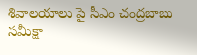శివాలయాలు పై సీఎం చంద్రబాబు సమీక్షా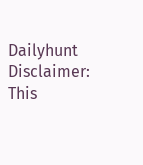Dailyhunt
Disclaimer: This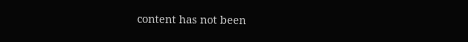content has not been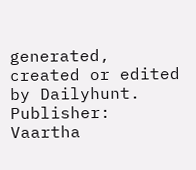generated, created or edited by Dailyhunt. Publisher: Vaartha